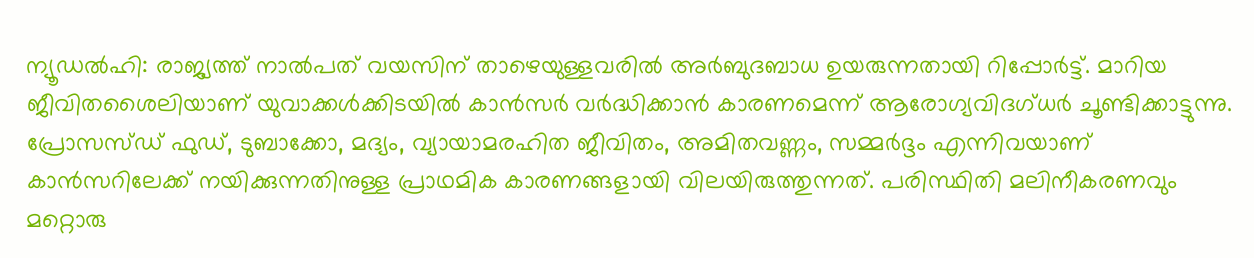ന്യൂഡൽഹി: രാജ്യത്ത് നാൽപത് വയസിന് താഴെയുള്ളവരിൽ അർബുദബാധ ഉയരുന്നതായി റിപ്പോർട്ട്. മാറിയ ജീവിതശൈലിയാണ് യുവാക്കൾക്കിടയിൽ കാൻസർ വർദ്ധിക്കാൻ കാരണമെന്ന് ആരോഗ്യവിദഗ്ധർ ചൂണ്ടിക്കാട്ടുന്നു.
പ്രോസസ്ഡ് ഫുഡ്, ടുബാക്കോ, മദ്യം, വ്യായാമരഹിത ജീവിതം, അമിതവണ്ണം, സമ്മർദ്ദം എന്നിവയാണ് കാൻസറിലേക്ക് നയിക്കുന്നതിനുള്ള പ്രാഥമിക കാരണങ്ങളായി വിലയിരുത്തുന്നത്. പരിസ്ഥിതി മലിനീകരണവും മറ്റൊരു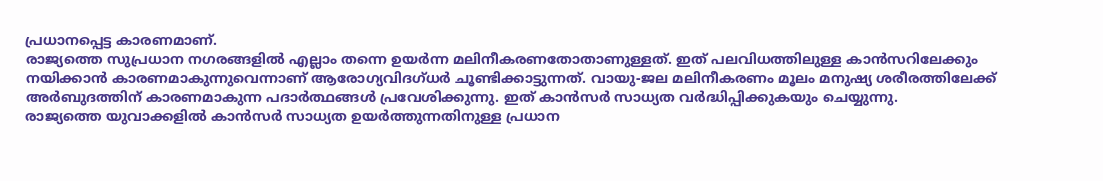പ്രധാനപ്പെട്ട കാരണമാണ്.
രാജ്യത്തെ സുപ്രധാന നഗരങ്ങളിൽ എല്ലാം തന്നെ ഉയർന്ന മലിനീകരണതോതാണുള്ളത്. ഇത് പലവിധത്തിലുള്ള കാൻസറിലേക്കും നയിക്കാൻ കാരണമാകുന്നുവെന്നാണ് ആരോഗ്യവിദഗ്ധർ ചൂണ്ടിക്കാട്ടുന്നത്. വായു-ജല മലിനീകരണം മൂലം മനുഷ്യ ശരീരത്തിലേക്ക് അർബുദത്തിന് കാരണമാകുന്ന പദാർത്ഥങ്ങൾ പ്രവേശിക്കുന്നു. ഇത് കാൻസർ സാധ്യത വർദ്ധിപ്പിക്കുകയും ചെയ്യുന്നു.
രാജ്യത്തെ യുവാക്കളിൽ കാൻസർ സാധ്യത ഉയർത്തുന്നതിനുള്ള പ്രധാന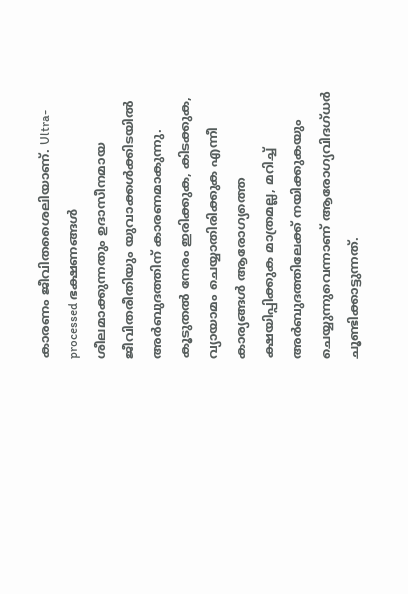കാരണം ജീവിതശൈലിയാണ്. Ultra-processed ഭക്ഷണങ്ങൾ ശീലമാക്കുന്നതും ഉദാസീനമായ ജീവിതരീതിയും യുവാക്കൾക്കിടയിൽ അർബുദത്തിന് കാരണമാകുന്നു. കൂടുതൽ നേരം ഇരിക്കുക, കിടക്കുക, വ്യായാമം ചെയ്യാതിരിക്കുക എന്നീ കാര്യങ്ങൾ ആരോഗ്യത്തെ ക്ഷയിപ്പിക്കുക മാത്രമല്ല, മറിച്ച് അർബുദത്തിലേക്ക് നയിക്കുകയും ചെയ്യുന്നുവെന്നാണ് ആരോഗ്യവിദഗ്ധർ ചൂണ്ടിക്കാട്ടുന്നത്.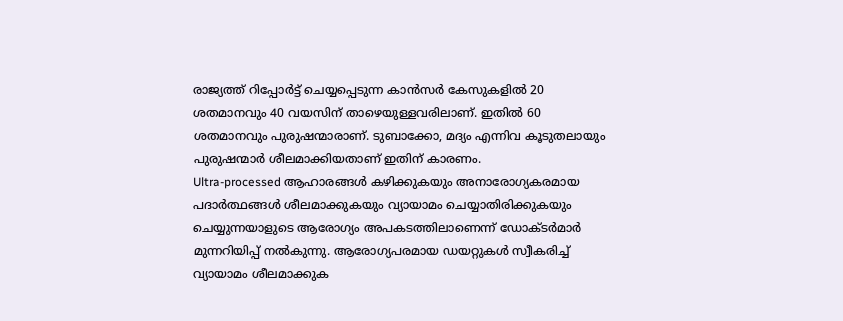രാജ്യത്ത് റിപ്പോർട്ട് ചെയ്യപ്പെടുന്ന കാൻസർ കേസുകളിൽ 20 ശതമാനവും 40 വയസിന് താഴെയുള്ളവരിലാണ്. ഇതിൽ 60 ശതമാനവും പുരുഷന്മാരാണ്. ടുബാക്കോ, മദ്യം എന്നിവ കൂടുതലായും പുരുഷന്മാർ ശീലമാക്കിയതാണ് ഇതിന് കാരണം.
Ultra-processed ആഹാരങ്ങൾ കഴിക്കുകയും അനാരോഗ്യകരമായ പദാർത്ഥങ്ങൾ ശീലമാക്കുകയും വ്യായാമം ചെയ്യാതിരിക്കുകയും ചെയ്യുന്നയാളുടെ ആരോഗ്യം അപകടത്തിലാണെന്ന് ഡോക്ടർമാർ മുന്നറിയിപ്പ് നൽകുന്നു. ആരോഗ്യപരമായ ഡയറ്റുകൾ സ്വീകരിച്ച് വ്യായാമം ശീലമാക്കുക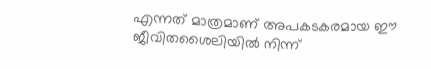എന്നത് മാത്രമാണ് അപകടകരമായ ഈ ജീവിതശൈലിയിൽ നിന്ന്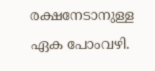രക്ഷനേടാനുള്ള ഏക പോംവഴി.